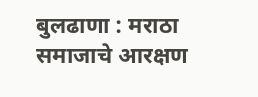बुलढाणा : मराठा समाजाचे आरक्षण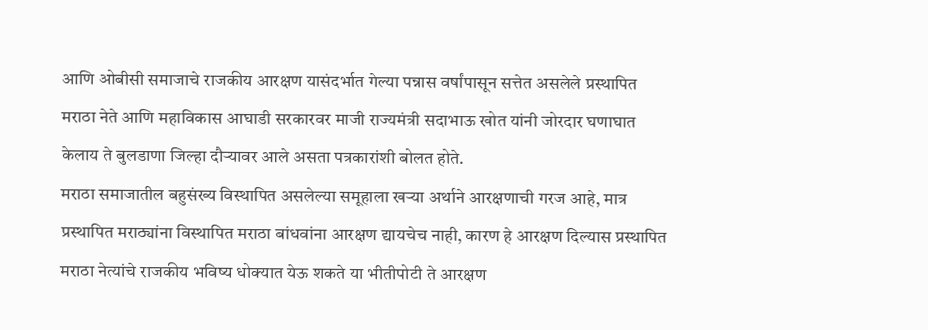आणि ओबीसी समाजाचे राजकीय आरक्षण यासंदर्भात गेल्या पन्नास वर्षांपासून सत्तेत असलेले प्रस्थापित मराठा नेते आणि महाविकास आघाडी सरकारवर माजी राज्यमंत्री सदाभाऊ खोत यांनी जोरदार घणाघात केलाय ते बुलडाणा जिल्हा दौऱ्यावर आले असता पत्रकारांशी बोलत होते.
मराठा समाजातील बहुसंख्य विस्थापित असलेल्या समूहाला खऱ्या अर्थाने आरक्षणाची गरज आहे, मात्र प्रस्थापित मराठ्यांना विस्थापित मराठा बांधवांना आरक्षण द्यायचेच नाही, कारण हे आरक्षण दिल्यास प्रस्थापित मराठा नेत्यांचे राजकीय भविष्य धोक्यात येऊ शकते या भीतीपोटी ते आरक्षण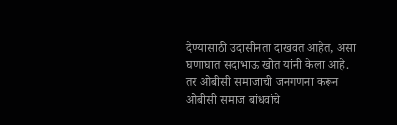देण्यासाठी उदासीनता दाखवत आहेत, असा घणाघात सदाभाऊ खोत यांनी केला आहे.
तर ओबीसी समाजाची जनगणना करून ओबीसी समाज बांधवांचे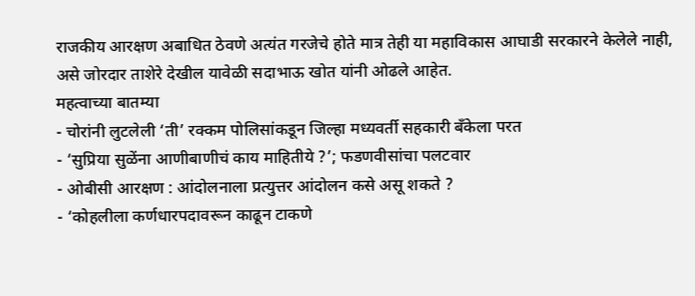राजकीय आरक्षण अबाधित ठेवणे अत्यंत गरजेचे होते मात्र तेही या महाविकास आघाडी सरकारने केलेले नाही, असे जोरदार ताशेरे देखील यावेळी सदाभाऊ खोत यांनी ओढले आहेत.
महत्वाच्या बातम्या
- चोरांनी लुटलेली ‘ती’ रक्कम पोलिसांकडून जिल्हा मध्यवर्ती सहकारी बँकेला परत
- ‘सुप्रिया सुळेंना आणीबाणीचं काय माहितीये ?’; फडणवीसांचा पलटवार
- ओबीसी आरक्षण : आंदोलनाला प्रत्युत्तर आंदोलन कसे असू शकते ?
- ‘कोहलीला कर्णधारपदावरून काढून टाकणे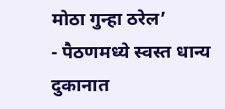मोठा गुन्हा ठरेल’
- पैठणमध्ये स्वस्त धान्य दुकानात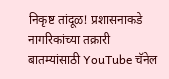निकृष्ट तांदूळ! प्रशासनाकडे नागरिकांच्या तक्रारी
बातम्यांसाठी YouTube चॅनेल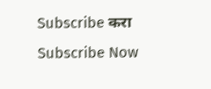Subscribe करा
Subscribe Now